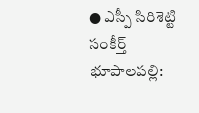● ఎస్పీ సిరిశెట్టి సంకీర్త్
భూపాలపల్లి: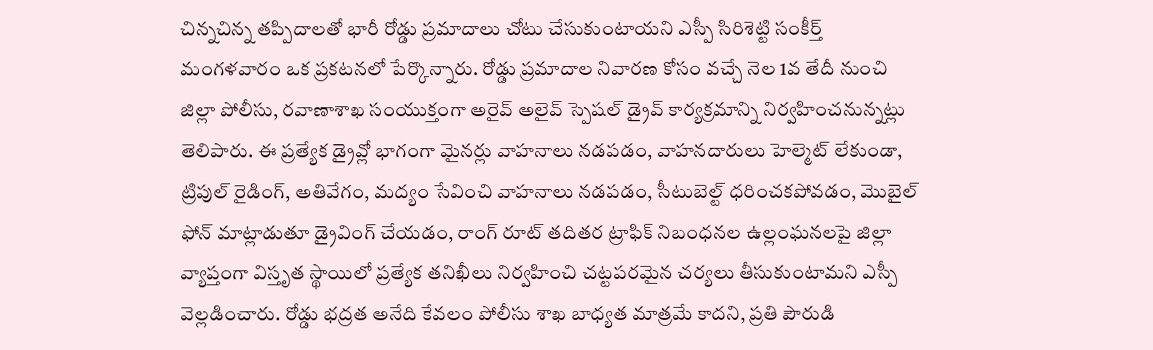చిన్నచిన్న తప్పిదాలతో భారీ రోడ్డు ప్రమాదాలు చోటు చేసుకుంటాయని ఎస్పీ సిరిశెట్టి సంకీర్త్ మంగళవారం ఒక ప్రకటనలో పేర్కొన్నారు. రోడ్డు ప్రమాదాల నివారణ కోసం వచ్చే నెల 1వ తేదీ నుంచి జిల్లా పోలీసు, రవాణాశాఖ సంయుక్తంగా అరైవ్ అలైవ్ స్పెషల్ డ్రైవ్ కార్యక్రమాన్ని నిర్వహించనున్నట్లు తెలిపారు. ఈ ప్రత్యేక డ్రైవ్లో భాగంగా మైనర్లు వాహనాలు నడపడం, వాహనదారులు హెల్మెట్ లేకుండా, ట్రిపుల్ రైడింగ్, అతివేగం, మద్యం సేవించి వాహనాలు నడపడం, సీటుబెల్ట్ ధరించకపోవడం, మొబైల్ ఫోన్ మాట్లాడుతూ డ్రైవింగ్ చేయడం, రాంగ్ రూట్ తదితర ట్రాఫిక్ నిబంధనల ఉల్లంఘనలపై జిల్లా వ్యాప్తంగా విస్తృత స్థాయిలో ప్రత్యేక తనిఖీలు నిర్వహించి చట్టపరమైన చర్యలు తీసుకుంటామని ఎస్పీ వెల్లడించారు. రోడ్డు భద్రత అనేది కేవలం పోలీసు శాఖ బాధ్యత మాత్రమే కాదని, ప్రతి పౌరుడి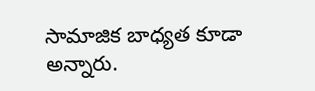సామాజిక బాధ్యత కూడా అన్నారు.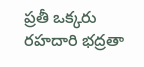ప్రతీ ఒక్కరు రహదారి భద్రతా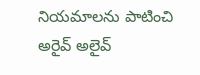నియమాలను పాటించి అరైవ్ అలైవ్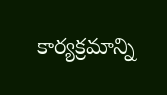కార్యక్రమాన్ని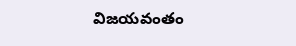విజయవంతం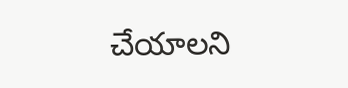చేయాలని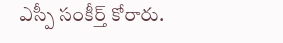ఎస్పీ సంకీర్త్ కోరారు.